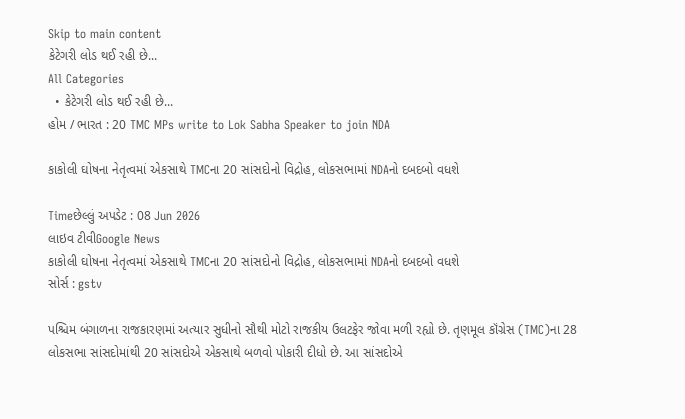Skip to main content
કેટેગરી લોડ થઈ રહી છે...
All Categories
  • કેટેગરી લોડ થઈ રહી છે...
હોમ / ભારત : 20 TMC MPs write to Lok Sabha Speaker to join NDA

કાકોલી ઘોષના નેતૃત્વમાં એકસાથે TMCના 20 સાંસદોનો વિદ્રોહ, લોકસભામાં NDAનો દબદબો વધશે

Timeછેલ્લું અપડેટ : 08 Jun 2026
લાઇવ ટીવીGoogle News
કાકોલી ઘોષના નેતૃત્વમાં એકસાથે TMCના 20 સાંસદોનો વિદ્રોહ, લોકસભામાં NDAનો દબદબો વધશે
સોર્સ : gstv

પશ્ચિમ બંગાળના રાજકારણમાં અત્યાર સુધીનો સૌથી મોટો રાજકીય ઉલટફેર જોવા મળી રહ્યો છે. તૃણમૂલ કૉંગ્રેસ (TMC)ના 28 લોકસભા સાંસદોમાંથી 20 સાંસદોએ એકસાથે બળવો પોકારી દીધો છે. આ સાંસદોએ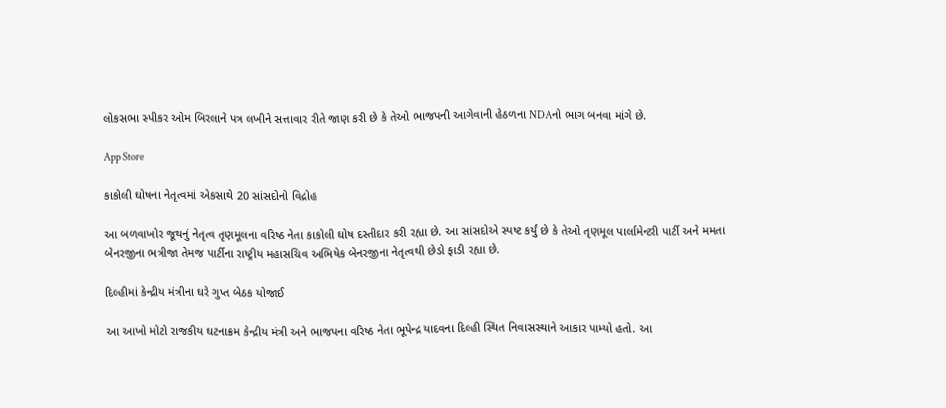લોકસભા સ્પીકર ઓમ બિરલાને પત્ર લખીને સત્તાવાર રીતે જાણ કરી છે કે તેઓ ભાજપની આગેવાની હેઠળના NDAનો ભાગ બનવા માંગે છે.

App Store

કાકોલી ઘોષના નેતૃત્વમાં એકસાથે 20 સાંસદોનો વિદ્રોહ

આ બળવાખોર જૂથનું નેતૃત્વ તૃણમૂલના વરિષ્ઠ નેતા કાકોલી ઘોષ દસ્તીદાર કરી રહ્યા છે. આ સાંસદોએ સ્પષ્ટ કર્યું છે કે તેઓ તૃણમૂલ પાર્લામેન્ટરી પાર્ટી અને મમતા બેનરજીના ભત્રીજા તેમજ પાર્ટીના રાષ્ટ્રીય મહાસચિવ અભિષેક બેનરજીના નેતૃત્વથી છેડો ફાડી રહ્યા છે.

દિલ્હીમાં કેન્દ્રીય મંત્રીના ઘરે ગુપ્ત બેઠક યોજાઈ

આ આખો મોટો રાજકીય ઘટનાક્રમ કેન્દ્રીય મંત્રી અને ભાજપના વરિષ્ઠ નેતા ભૂપેન્દ્ર યાદવના દિલ્હી સ્થિત નિવાસસ્થાને આકાર પામ્યો હતો. આ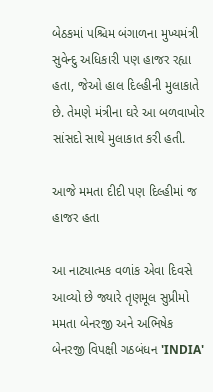બેઠકમાં પશ્ચિમ બંગાળના મુખ્યમંત્રી સુવેન્દુ અધિકારી પણ હાજર રહ્યા હતા, જેઓ હાલ દિલ્હીની મુલાકાતે છે. તેમણે મંત્રીના ઘરે આ બળવાખોર સાંસદો સાથે મુલાકાત કરી હતી.

આજે મમતા દીદી પણ દિલ્હીમાં જ હાજર હતા

આ નાટ્યાત્મક વળાંક એવા દિવસે આવ્યો છે જ્યારે તૃણમૂલ સુપ્રીમો મમતા બેનરજી અને અભિષેક બેનરજી વિપક્ષી ગઠબંધન 'INDIA'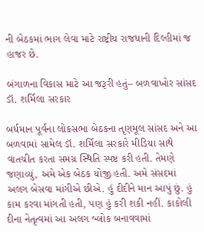ની બેઠકમાં ભાગ લેવા માટે રાષ્ટ્રીય રાજધાની દિલ્હીમાં જ હાજર છે.

બંગાળના વિકાસ માટે આ જરૂરી હતું– બળવાખોર સાંસદ ડૉ. શર્મિલા સરકાર

બર્ધમાન પૂર્વના લોકસભા બેઠકના તૃણમૂલ સાંસદ અને આ બળવામાં સામેલ ડૉ. શર્મિલા સરકારે મીડિયા સાથે વાતચીત કરતા સમગ્ર સ્થિતિ સ્પષ્ટ કરી હતી. તેમણે જણાવ્યું, અમે એક બેઠક યોજી હતી. અમે સંસદમાં અલગ બેસવા માંગીએ છીએ. હું દીદીને માન આપું છું. હું કામ કરવા માંગતી હતી, પણ હું કરી શકી નહીં. કાકોલી દીના નેતૃત્વમાં આ અલગ બ્લોક બનાવવામાં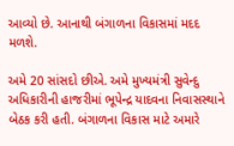આવ્યો છે. આનાથી બંગાળના વિકાસમાં મદદ મળશે.

અમે 20 સાંસદો છીએ. અમે મુખ્યમંત્રી સુવેન્દુ અધિકારીની હાજરીમાં ભૂપેન્દ્ર યાદવના નિવાસસ્થાને બેઠક કરી હતી. બંગાળના વિકાસ માટે અમારે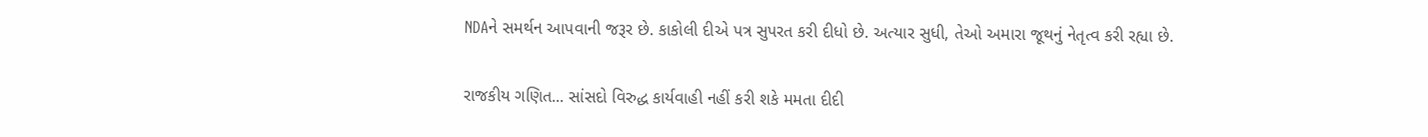NDAને સમર્થન આપવાની જરૂર છે. કાકોલી દીએ પત્ર સુપરત કરી દીધો છે. અત્યાર સુધી, તેઓ અમારા જૂથનું નેતૃત્વ કરી રહ્યા છે.

રાજકીય ગણિત... સાંસદો વિરુદ્ધ કાર્યવાહી નહીં કરી શકે મમતા દીદી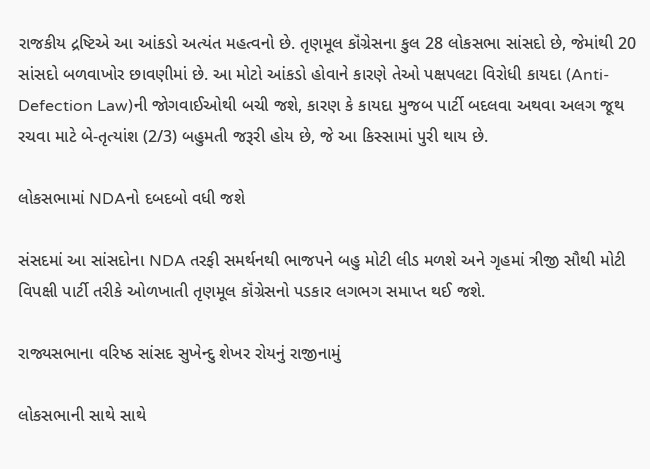રાજકીય દ્રષ્ટિએ આ આંકડો અત્યંત મહત્વનો છે. તૃણમૂલ કૉંગ્રેસના કુલ 28 લોકસભા સાંસદો છે, જેમાંથી 20 સાંસદો બળવાખોર છાવણીમાં છે. આ મોટો આંકડો હોવાને કારણે તેઓ પક્ષપલટા વિરોધી કાયદા (Anti-Defection Law)ની જોગવાઈઓથી બચી જશે, કારણ કે કાયદા મુજબ પાર્ટી બદલવા અથવા અલગ જૂથ રચવા માટે બે-તૃત્યાંશ (2/3) બહુમતી જરૂરી હોય છે, જે આ કિસ્સામાં પુરી થાય છે.

લોકસભામાં NDAનો દબદબો વધી જશે

સંસદમાં આ સાંસદોના NDA તરફી સમર્થનથી ભાજપને બહુ મોટી લીડ મળશે અને ગૃહમાં ત્રીજી સૌથી મોટી વિપક્ષી પાર્ટી તરીકે ઓળખાતી તૃણમૂલ કૉંગ્રેસનો પડકાર લગભગ સમાપ્ત થઈ જશે.

રાજ્યસભાના વરિષ્ઠ સાંસદ સુખેન્દુ શેખર રોયનું રાજીનામું

લોકસભાની સાથે સાથે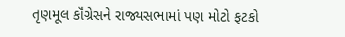તૃણમૂલ કૉંગ્રેસને રાજ્યસભામાં પણ મોટો ફટકો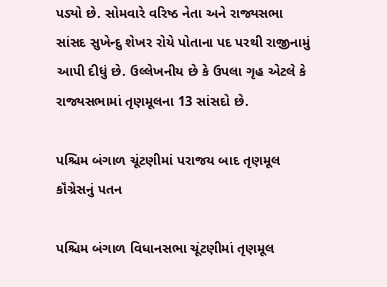પડ્યો છે. સોમવારે વરિષ્ઠ નેતા અને રાજ્યસભા સાંસદ સુખેન્દુ શેખર રોયે પોતાના પદ પરથી રાજીનામું આપી દીધું છે. ઉલ્લેખનીય છે કે ઉપલા ગૃહ એટલે કે રાજ્યસભામાં તૃણમૂલના 13 સાંસદો છે.

પશ્ચિમ બંગાળ ચૂંટણીમાં પરાજય બાદ તૃણમૂલ કૉંગ્રેસનું પતન

પશ્ચિમ બંગાળ વિધાનસભા ચૂંટણીમાં તૃણમૂલ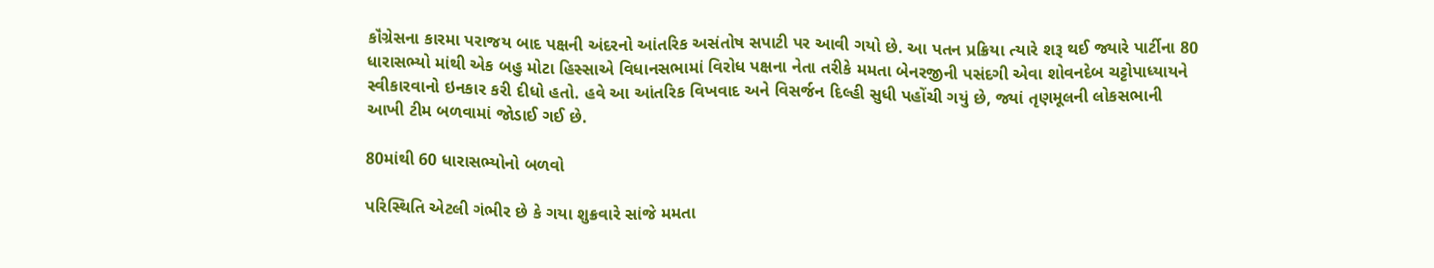કૉંગ્રેસના કારમા પરાજય બાદ પક્ષની અંદરનો આંતરિક અસંતોષ સપાટી પર આવી ગયો છે. આ પતન પ્રક્રિયા ત્યારે શરૂ થઈ જ્યારે પાર્ટીના 80 ધારાસભ્યો માંથી એક બહુ મોટા હિસ્સાએ વિધાનસભામાં વિરોધ પક્ષના નેતા તરીકે મમતા બેનરજીની પસંદગી એવા શોવનદેબ ચટ્ટોપાધ્યાયને સ્વીકારવાનો ઇનકાર કરી દીધો હતો. હવે આ આંતરિક વિખવાદ અને વિસર્જન દિલ્હી સુધી પહોંચી ગયું છે, જ્યાં તૃણમૂલની લોકસભાની આખી ટીમ બળવામાં જોડાઈ ગઈ છે.

80માંથી 60 ધારાસભ્યોનો બળવો

પરિસ્થિતિ એટલી ગંભીર છે કે ગયા શુક્રવારે સાંજે મમતા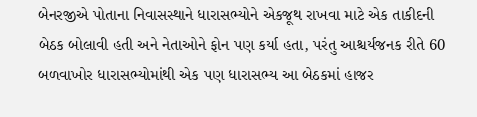બેનરજીએ પોતાના નિવાસસ્થાને ધારાસભ્યોને એકજૂથ રાખવા માટે એક તાકીદની બેઠક બોલાવી હતી અને નેતાઓને ફોન પણ કર્યા હતા, પરંતુ આશ્ચર્યજનક રીતે 60 બળવાખોર ધારાસભ્યોમાંથી એક પણ ધારાસભ્ય આ બેઠકમાં હાજર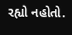રહ્યો નહોતો.